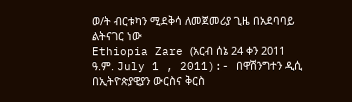ወ/ት ብርቱካን ሚደቅሳ ለመጀመሪያ ጊዜ በአደባባይ ልትናገር ነው
Ethiopia Zare (አርብ ሰኔ 24 ቀን 2011 ዓ.ም. July 1 , 2011):- በዋሽንግተን ዲሲ በኢትዮጵያዊያን ውርስና ቅርስ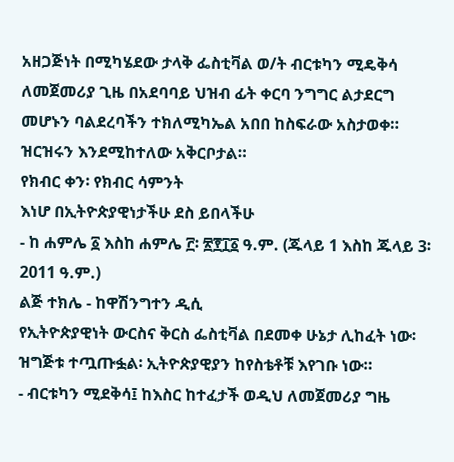አዘጋጅነት በሚካሄደው ታላቅ ፌስቲቫል ወ/ት ብርቱካን ሚዴቅሳ ለመጀመሪያ ጊዜ በአደባባይ ህዝብ ፊት ቀርባ ንግግር ልታደርግ መሆኑን ባልደረባችን ተክለሚካኤል አበበ ከስፍራው አስታወቀ። ዝርዝሩን እንደሚከተለው አቅርቦታል።
የክብር ቀን፡ የክብር ሳምንት
እነሆ በኢትዮጵያዊነታችሁ ደስ ይበላችሁ
- ከ ሐምሌ ፩ እስከ ሐምሌ ፫፡ ፳፻፲፩ ዓ.ም. (ጁላይ 1 እስከ ጁላይ 3፡ 2011 ዓ.ም.)
ልጅ ተክሌ - ከዋሽንግተን ዲሲ
የኢትዮጵያዊነት ውርስና ቅርስ ፌስቲቫል በደመቀ ሁኔታ ሊከፈት ነው፡ ዝግጅቱ ተጧጡፏል፡ ኢትዮጵያዊያን ከየስቴቶቹ እየገቡ ነው።
- ብርቱካን ሚደቅሳ፤ ከእስር ከተፈታች ወዲህ ለመጀመሪያ ግዜ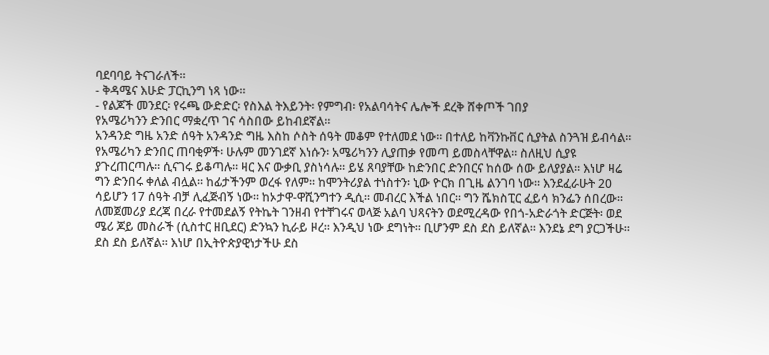ባደባባይ ትናገራለች።
- ቅዳሜና እሁድ ፓርኪንግ ነጻ ነው።
- የልጆች መንደር፡ የሩጫ ውድድር፡ የስእል ትእይንት፡ የምግብ፡ የአልባሳትና ሌሎች ደረቅ ሸቀጦች ገበያ
የአሜሪካንን ድንበር ማቋረጥ ገና ሳስበው ይከብደኛል።
አንዳንድ ግዜ አንድ ሰዓት አንዳንድ ግዜ እስከ ሶስት ሰዓት መቆም የተለመደ ነው። በተለይ ከቫንኩቨር ሲያትል ስንጓዝ ይብሳል። የአሜሪካን ድንበር ጠባቂዎች፡ ሁሉም መንገደኛ እነሱን፡ አሜሪካንን ሊያጠቃ የመጣ ይመስላቸዋል። ስለዚህ ሲያዩ ያጉረጠርጣሉ። ሲናገሩ ይቆጣሉ። ዛር እና ውቃቢ ያስነሳሉ። ይሄ ጸባያቸው ከድንበር ድንበርና ከሰው ሰው ይለያያል። እነሆ ዛሬ ግን ድንበሩ ቀለል ብሏል። ከፊታችንም ወረፋ የለም። ከሞንትሪያል ተነስተን፡ ኒው ዮርክ በጊዜ ልንገባ ነው። እንደፈራሁት 20 ሳይሆን 17 ሰዓት ብቻ ሊፈጅብኝ ነው። ከኦታዋ-ዋሺንግተን ዲሲ። መብረር እችል ነበር። ግን ሼክስፒር ፈይሳ ክንፌን ሰበረው። ለመጀመሪያ ደረጃ በረራ የተመደልኝ የትኬት ገንዘብ የተቸገሩና ወላጅ አልባ ህጻናትን ወደሚረዳው የበጎ-አድራጎት ድርጅት፡ ወደ ሜሪ ጆይ መስራች (ሲስተር ዘቢደር) ድንኳን ኪራይ ዞረ። እንዲህ ነው ደግነት። ቢሆንም ደስ ደስ ይለኛል። እንደኔ ደግ ያርጋችሁ።
ደስ ደስ ይለኛል። እነሆ በኢትዮጵያዊነታችሁ ደስ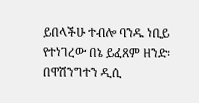ይበላችሁ ተብሎ ባንዱ ነቢይ የተነገረው በኔ ይፈጸም ዘንድ፡ በዋሽንግተን ዲሲ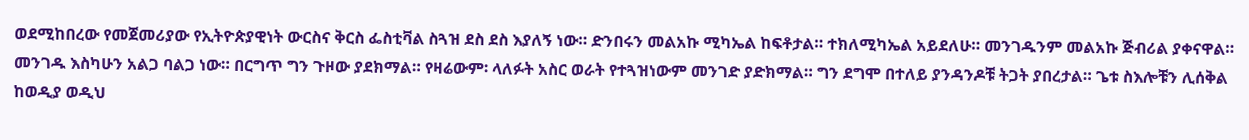ወደሚከበረው የመጀመሪያው የኢትዮጵያዊነት ውርስና ቅርስ ፌስቲቫል ስጓዝ ደስ ደስ እያለኝ ነው። ድንበሩን መልአኩ ሚካኤል ከፍቶታል። ተክለሚካኤል አይደለሁ። መንገዱንም መልአኩ ጅብሪል ያቀናዋል። መንገዱ እስካሁን አልጋ ባልጋ ነው። በርግጥ ግን ጉዞው ያደክማል። የዛሬውም፡ ላለፉት አስር ወራት የተጓዝነውም መንገድ ያድክማል። ግን ደግሞ በተለይ ያንዳንዶቹ ትጋት ያበረታል። ጌቱ ስእሎቹን ሊሰቅል ከወዲያ ወዲህ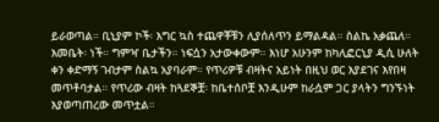ይራወጣል። ቢኒያም ኮች፡ እግር ኳስ ተጨዋቾቹን ሊያሰለጥን ይማልዳል። ስልኬ አቃጨለ። እመቤት፡ ነች። ግምዣ ቤታችን። ነፍሷን አታውቀውም። እነሆ አሁንም ከካሊፎርኒያ ዲሲ ሁለት ቀን ቀድማኝ ገብታም ስልኳ አያባራም። የጥሪዎቹ ብዛትና አይነት በዚህ ወር እያደገና እየበዛ መጥቶባታል። የጥሪው ብዛት ከጓደኞቿ፡ ከቤተሰቦቿ እንዲሁም ከራሷም ጋር ያላትን ግንኙነት እያወጣጠረው መጥቷል።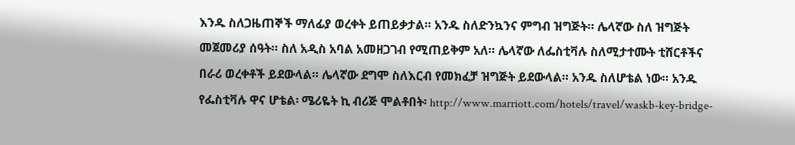እንዱ ስለጋዜጠኞች ማለፊያ ወረቀት ይጠይቃታል። አንዱ ስለድንኳንና ምግብ ዝግጅት። ሌላኛው ስለ ዝግጅት መጀመሪያ ሰዓት። ስለ አዲስ አባል አመዘጋገብ የሚጠይቅም አለ። ሌላኛው ለፌስቲቫሉ ስለሚታተሙት ቲሸርቶችና በራሪ ወረቀቶች ይደውላል። ሌላኛው ደግሞ ስለእርብ የመክፈቻ ዝግጅት ይደውላል። አንዱ ስለሆቴል ነው። አንዱ የፌስቲቫሉ ዋና ሆቴል፡ ሜሪዬት ኪ ብሪጅ ሞልቶበት፡ http://www.marriott.com/hotels/travel/waskb-key-bridge-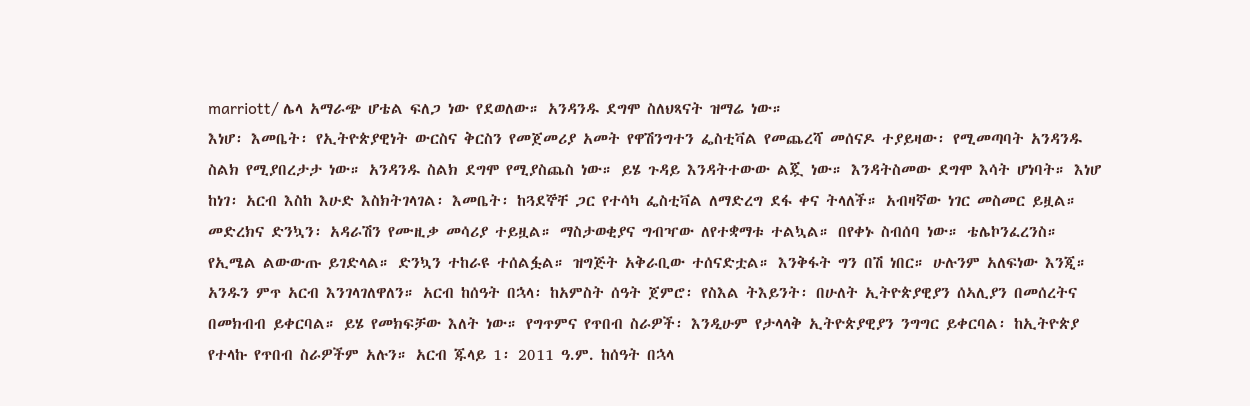marriott/ ሌላ አማራጭ ሆቴል ፍለጋ ነው የደወለው። አንዳንዱ ደግሞ ስለህጻናት ዝማሬ ነው።
እነሆ፡ እመቤት፡ የኢትዮጵያዊነት ውርስና ቅርስን የመጀመሪያ አመት የዋሽንግተን ፌስቲቫል የመጨረሻ መሰናዶ ተያይዛው፡ የሚመጣባት አንዳንዱ ስልክ የሚያበረታታ ነው። አንዳንዱ ስልክ ደግሞ የሚያስጨስ ነው። ይሄ ጉዳይ እንዳትተውው ልጇ ነው። እንዳትስመው ደግሞ እሳት ሆነባት። እነሆ ከነገ፡ አርብ እስከ እሁድ እስክትገላገል፡ እመቤት፡ ከጓደኞቸ ጋር የተሳካ ፌስቲቫል ለማድረግ ደፋ ቀና ትላለች። አብዛኛው ነገር መስመር ይዟል። መድረክና ድንኳን፡ አዳራሽን የሙዚቃ መሳሪያ ተይዟል። ማስታወቂያና ግብዣው ለየተቋማቱ ተልኳል። በየቀኑ ስብሰባ ነው። ቴሌኮንፈረንስ። የኢሜል ልውውጡ ይገድላል። ድንኳን ተከራዩ ተሰልፏል። ዝግጅት አቅራቢው ተሰናድቷል። እንቅፋት ግን በሽ ነበር። ሁሉንም አለፍነው እንጂ።
አንዱን ምጥ አርብ እንገላገለዋለን። አርብ ከሰዓት በኋላ፡ ከአምስት ሰዓት ጀምሮ፡ የስእል ትእይንት፡ በሁለት ኢትዮጵያዊያን ሰኣሊያን በመሰረትና በመክብብ ይቀርባል። ይሄ የመክፍቻው እለት ነው። የግጥምና የጥበብ ስራዎች፡ እንዲሁም የታላላቅ ኢትዮጵያዊያን ንግግር ይቀርባል፡ ከኢትዮጵያ የተላኩ የጥበብ ስራዎችም አሉን። አርብ ጁላይ 1፡ 2011 ዓ.ም. ከሰዓት በኋላ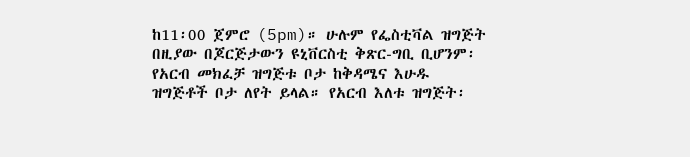ከ11፡00 ጀምሮ (5pm)። ሁሉም የፌስቲቫል ዝግጅት በዚያው በጆርጅታውን ዩኒቨርስቲ ቅጽር-ግቢ ቢሆንም፡ የአርብ መክፈቻ ዝግጅቱ ቦታ ከቅዳሜና እሁዱ ዝግጅቶች ቦታ ለየት ይላል። የአርብ እለቱ ዝግጅት፡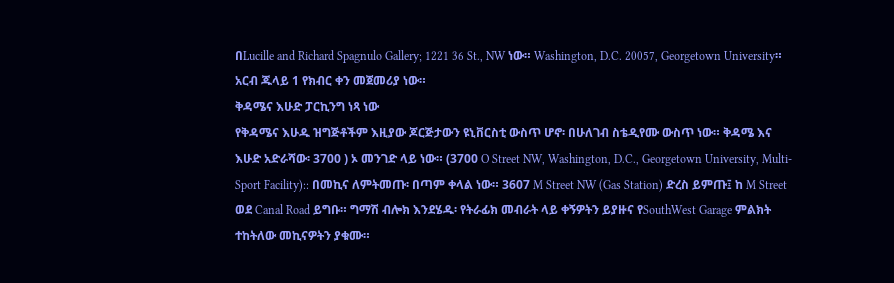በLucille and Richard Spagnulo Gallery; 1221 36 St., NW ነው። Washington, D.C. 20057, Georgetown University። አርብ ጁላይ 1 የክብር ቀን መጀመሪያ ነው።
ቅዳሜና እሁድ ፓርኪንግ ነጻ ነው
የቅዳሜና እሁዱ ዝግጅቶችም እዚያው ጆርጅታውን ዩኒቨርስቲ ውስጥ ሆኖ፡ በሁለገብ ስቴዲየሙ ውስጥ ነው። ቅዳሜ እና እሁድ አድራሻው፡ 3700 ) ኦ መንገድ ላይ ነው። (3700 O Street NW, Washington, D.C., Georgetown University, Multi-Sport Facility):: በመኪና ለምትመጡ፡ በጣም ቀላል ነው። 3607 M Street NW (Gas Station) ድረስ ይምጡ፤ ከ M Street ወደ Canal Road ይግቡ። ግማሽ ብሎክ እንደሄዱ፡ የትራፊክ መብራት ላይ ቀኝዎትን ይያዙና የSouthWest Garage ምልክት ተከትለው መኪናዎትን ያቁሙ።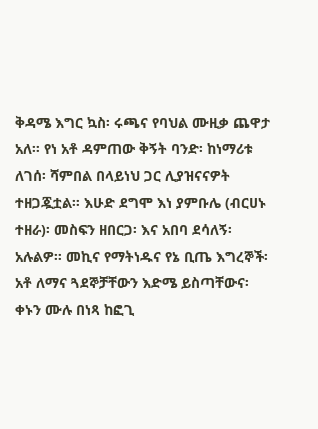ቅዳሜ እግር ኳስ፡ ሩጫና የባህል ሙዚቃ ጨዋታ አለ። የነ አቶ ዳምጠው ቅኝት ባንድ፡ ከነማሪቱ ለገሰ፡ ሻምበል በላይነህ ጋር ሊያዝናናዎት ተዘጋጇቷል። እሁድ ደግሞ እነ ያምቡሌ (ብርሀኑ ተዘራ)፡ መስፍን ዘበርጋ፡ እና አበባ ደሳለኝ፡ አሉልዎ። መኪና የማትነዱና የኔ ቢጤ እግረኞች፡ አቶ ለማና ጓደኞቻቸውን እድሜ ይስጣቸውና፡ ቀኑን ሙሉ በነጻ ከፎጊ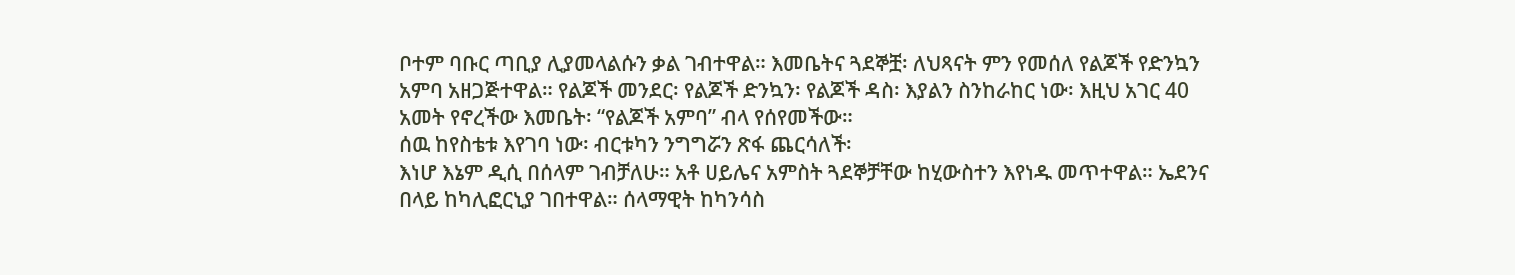ቦተም ባቡር ጣቢያ ሊያመላልሱን ቃል ገብተዋል። እመቤትና ጓደኞቿ፡ ለህጻናት ምን የመሰለ የልጆች የድንኳን አምባ አዘጋጅተዋል። የልጆች መንደር፡ የልጆች ድንኳን፡ የልጆች ዳስ፡ እያልን ስንከራከር ነው፡ እዚህ አገር 40 አመት የኖረችው እመቤት፡ “የልጆች አምባ” ብላ የሰየመችው።
ሰዉ ከየስቴቱ እየገባ ነው፡ ብርቱካን ንግግሯን ጽፋ ጨርሳለች፡
እነሆ እኔም ዲሲ በሰላም ገብቻለሁ። አቶ ሀይሌና አምስት ጓደኞቻቸው ከሂውስተን እየነዱ መጥተዋል። ኤደንና በላይ ከካሊፎርኒያ ገበተዋል። ሰላማዊት ከካንሳስ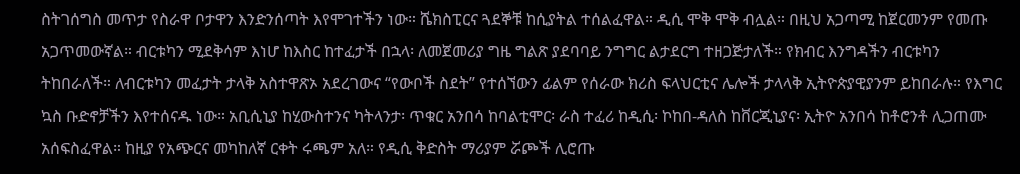ስትገሰግስ መጥታ የስራዋ ቦታዋን እንድንሰጣት እየሞገተችን ነው። ሼክስፒርና ጓደኞቹ ከሲያትል ተሰልፈዋል። ዲሲ ሞቅ ሞቅ ብሏል። በዚህ አጋጣሚ ከጀርመንም የመጡ አጋጥመውኛል። ብርቱካን ሚደቅሳም እነሆ ከእስር ከተፈታች በኋላ፡ ለመጀመሪያ ግዜ ግልጽ ያደባባይ ንግግር ልታደርግ ተዘጋጅታለች። የክብር እንግዳችን ብርቱካን ትከበራለች። ለብርቱካን መፈታት ታላቅ አስተዋጽኦ አደረገውና “የውቦች ስደት” የተሰኘውን ፊልም የሰራው ክሪስ ፍላህርቲና ሌሎች ታላላቅ ኢትዮጵያዊያንም ይከበራሉ። የእግር ኳስ ቡድኖቻችን እየተሰናዱ ነው። አቢሲኒያ ከሂውስተንና ካትላንታ፡ ጥቁር አንበሳ ከባልቲሞር፡ ራስ ተፈሪ ከዲሲ፡ ኮከበ-ዳለስ ከቨርጂኒያና፡ ኢትዮ አንበሳ ከቶሮንቶ ሊጋጠሙ አሰፍስፈዋል። ከዚያ የአጭርና መካከለኛ ርቀት ሩጫም አለ። የዲሲ ቅድስት ማሪያም ሯጮች ሊሮጡ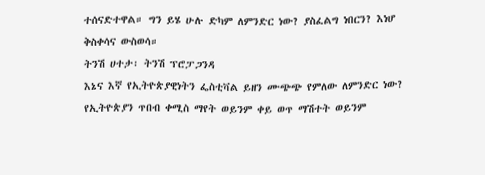ተሰናድተዋል። ግን ይሄ ሁሉ ድካም ለምንድር ነው? ያስፈልግ ነበርን? እነሆ ቅስቀሳና ውስወሳ።
ትንሽ ሀተታ፡ ትንሽ ፕሮፓጋንዳ
እኔና እኛ የኢትዮጵያዊነትን ፌስቲቫል ይዘን ሙጭጭ የምለው ለምንድር ነው? የኢትዮጵያን ጥበብ ቀሚስ ማየት ወይንም ቀይ ወጥ ማሽተት ወይንም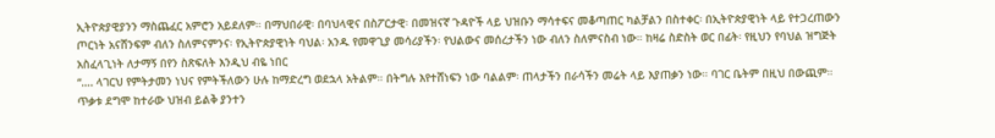ኢትዮጵያዊያንን ማስጨፈር አምሮን አይደለም። በማህበራዊ፡ በባህላዊና በስፖርታዊ፡ በመዝናኛ ጉዳዮች ላይ ህዝቡን ማሳተፍና መቆጣጠር ካልቻልን በስተቀር፡ በኢትዮጵያዊነት ላይ የተጋረጠውን ጦርነት አናሸንፍም ብለን ስለምናምንና፡ የኢትዮጵያዊነት ባህል፡ አንዱ የመዋጊያ መሳሪያችን፡ የህልውና መሰረታችን ነው ብለን ስለምናስብ ነው። ከዛሬ ስድስት ወር በፊት፡ የዚህን የባህል ዝግጅት አስፈላጊነት ለታማኝ በየን ስጽፍለት እንዲህ ብዬ ነበር
“…. ላገርህ የምትታመን ነህና የምትችለውን ሁሉ ከማድረግ ወደኋላ አትልም። በትግሉ እየተሸነፍን ነው ባልልም፡ ጠላታችን በራሳችን መሬት ላይ እያጠቃን ነው። ባገር ቤትም በዚህ በውጪም። ጥቃቱ ደግሞ ከተራው ህዝብ ይልቅ ያንተን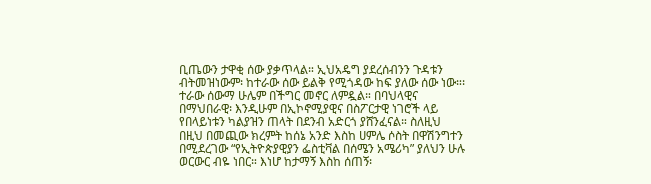ቢጤውን ታዋቂ ሰው ያቃጥላል። ኢህአዴግ ያደረሰብንን ጉዳቱን ብትመዝነውም፡ ከተራው ሰው ይልቅ የሚጎዳው ከፍ ያለው ሰው ነው።፡ተራው ሰውማ ሁሌም በችግር መኖር ለምዷል። በባህላዊና በማህበራዊ፡ እንዲሁም በኢኮኖሚያዊና በስፖርታዊ ነገሮች ላይ የበላይነቱን ካልያዝን ጠላት በደንብ አድርጎ ያሸንፈናል። ስለዚህ በዚህ በመጪው ክረምት ከሰኔ አንድ እስከ ሀምሌ ሶስት በዋሽንግተን በሚደረገው “የኢትዮጵያዊያን ፌስቲቫል በሰሜን አሜሪካ” ያለህን ሁሉ ወርውር ብዬ ነበር። እነሆ ከታማኝ እስከ ሰጠኝ፡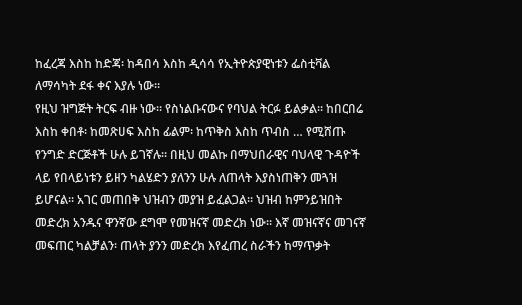ከፈረጃ እስከ ከድጃ፡ ከዳበሳ እስከ ዲሳሳ የኢትዮጵያዊነቱን ፌስቲቫል ለማሳካት ደፋ ቀና እያሉ ነው።
የዚህ ዝግጅት ትርፍ ብዙ ነው። የስነልቡናውና የባህል ትርፉ ይልቃል። ከበርበሬ እስከ ቀበቶ፡ ከመጽሀፍ እስከ ፊልም፡ ከጥቅስ እስከ ጥብስ … የሚሸጡ የንግድ ድርጅቶች ሁሉ ይገኛሉ። በዚህ መልኩ በማህበራዊና ባህላዊ ጉዳዮች ላይ የበላይነቱን ይዘን ካልሄድን ያለንን ሁሉ ለጠላት እያስነጠቅን መጓዝ ይሆናል። አገር መጠበቅ ህዝብን መያዝ ይፈልጋል። ህዝብ ከምንይዝበት መድረክ አንዱና ዋንኛው ደግሞ የመዝናኛ መድረክ ነው። እኛ መዝናኛና መገናኛ መፍጠር ካልቻልን፡ ጠላት ያንን መድረክ እየፈጠረ ስራችን ከማጥቃት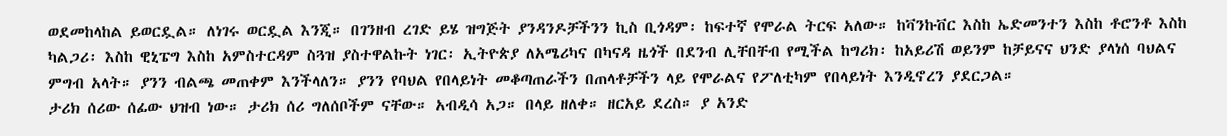ወደመከላከል ይወርዷል። ለነገሩ ወርዷል እንጂ። በገንዘብ ረገድ ይሄ ዝግጅት ያንዳንዶቻችንን ኪስ ቢጎዳም፡ ከፍተኛ የሞራል ትርፍ አለው። ከቫንኩቨር እስከ ኤድመንተን እስከ ቶሮንቶ እስከ ካልጋሪ፡ እስከ ዊኒፔግ እስከ አምስተርዳም ስጓዝ ያስተዋልኩት ነገር፡ ኢትዮጵያ ለአሜሪካና በካናዳ ዜጎች በደንብ ሊቸበቸብ የሚችል ከግሪክ፡ ከአይሪሽ ወይንም ከቻይናና ህንድ ያላነሰ ባህልና ምግብ አላት። ያንን ብልጫ መጠቀም እንችላለን። ያንን የባህል የበላይነት መቆጣጠራችን በጠላቶቻችን ላይ የሞራልና የፖለቲካም የበላይነት እንዲኖረን ያደርጋል።
ታሪክ ሰሪው ሰፊው ህዝብ ነው። ታሪክ ሰሪ ግለሰቦችም ናቸው። አብዲሳ አጋ። በላይ ዘለቀ። ዘርአይ ደረስ። ያ አንድ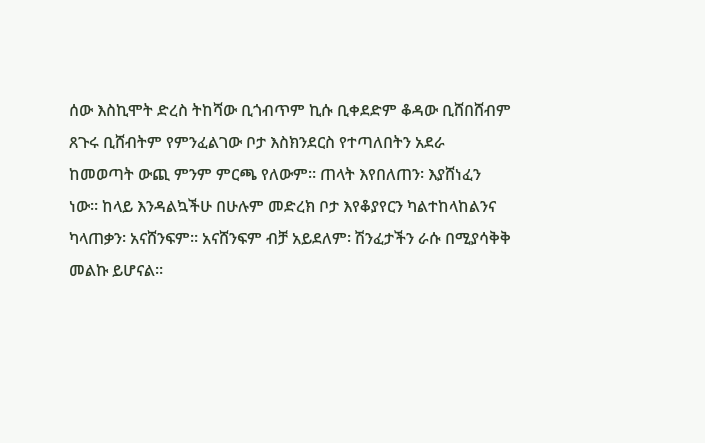ሰው እስኪሞት ድረስ ትከሻው ቢጎብጥም ኪሱ ቢቀደድም ቆዳው ቢሸበሸብም ጸጉሩ ቢሸብትም የምንፈልገው ቦታ እስክንደርስ የተጣለበትን አደራ ከመወጣት ውጪ ምንም ምርጫ የለውም። ጠላት እየበለጠን፡ እያሸነፈን ነው። ከላይ እንዳልኳችሁ በሁሉም መድረክ ቦታ እየቆያየርን ካልተከላከልንና ካላጠቃን፡ አናሸንፍም። አናሸንፍም ብቻ አይደለም፡ ሽንፈታችን ራሱ በሚያሳቅቅ መልኩ ይሆናል።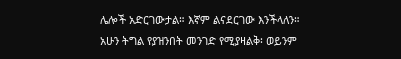ሌሎች አድርገውታል። እኛም ልናደርገው እንችላለን። አሁን ትግል የያዝንበት መንገድ የሚያዛልቅ፡ ወይንም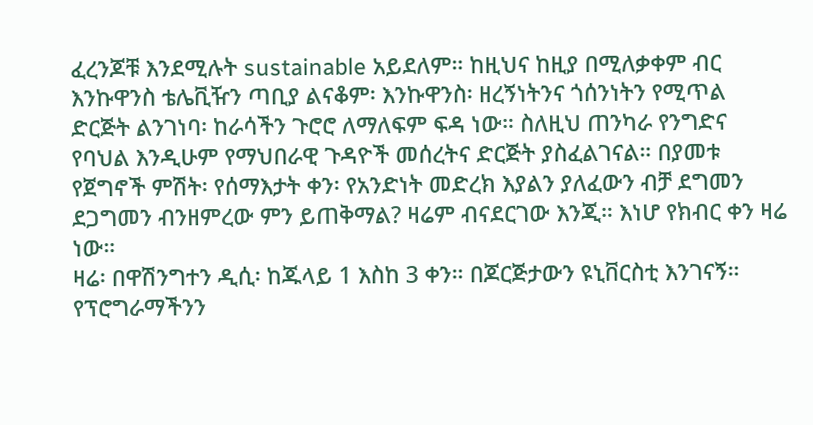ፈረንጆቹ እንደሚሉት sustainable አይደለም። ከዚህና ከዚያ በሚለቃቀም ብር እንኩዋንስ ቴሌቪዥን ጣቢያ ልናቆም፡ እንኩዋንስ፡ ዘረኝነትንና ጎሰንነትን የሚጥል ድርጅት ልንገነባ፡ ከራሳችን ጉሮሮ ለማለፍም ፍዳ ነው። ስለዚህ ጠንካራ የንግድና የባህል እንዲሁም የማህበራዊ ጉዳዮች መሰረትና ድርጅት ያስፈልገናል። በያመቱ የጀግኖች ምሽት፡ የሰማእታት ቀን፡ የአንድነት መድረክ እያልን ያለፈውን ብቻ ደግመን ደጋግመን ብንዘምረው ምን ይጠቅማል? ዛሬም ብናደርገው እንጂ። እነሆ የክብር ቀን ዛሬ ነው።
ዛሬ፡ በዋሽንግተን ዲሲ፡ ከጁላይ 1 እስከ 3 ቀን። በጆርጅታውን ዩኒቨርስቲ እንገናኝ። የፕሮግራማችንን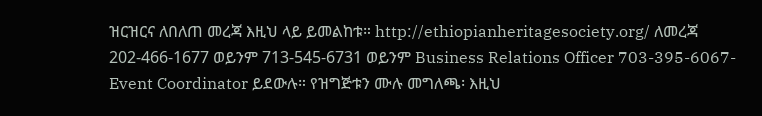ዝርዝርና ለበለጠ መረጃ እዚህ ላይ ይመልከቱ። http://ethiopianheritagesociety.org/ ለመረጃ 202-466-1677 ወይንም 713-545-6731 ወይንም Business Relations Officer 703-395-6067- Event Coordinator ይደውሉ። የዝግጅቱን ሙሉ መግለጫ፡ እዚህ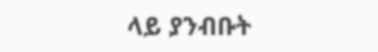ላይ ያንብቡት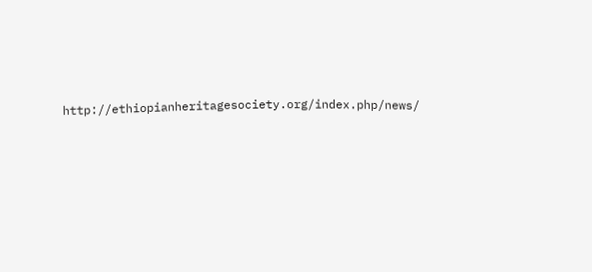http://ethiopianheritagesociety.org/index.php/news/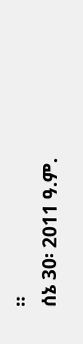።
ሰኔ 30፡ 2011 ዓ.ም.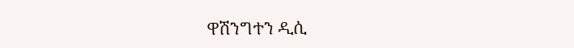ዋሽንግተን ዲሲ